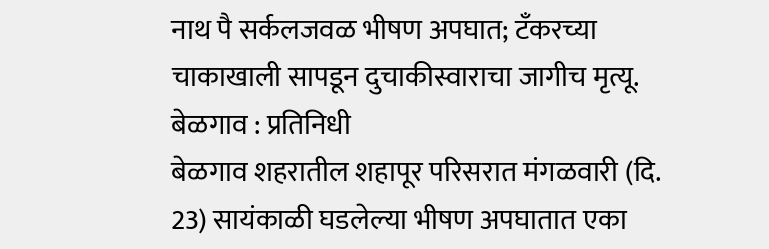नाथ पै सर्कलजवळ भीषण अपघात; टँकरच्या चाकाखाली सापडून दुचाकीस्वाराचा जागीच मृत्यू.
बेळगाव : प्रतिनिधी
बेळगाव शहरातील शहापूर परिसरात मंगळवारी (दि. 23) सायंकाळी घडलेल्या भीषण अपघातात एका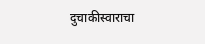दुचाकीस्वाराचा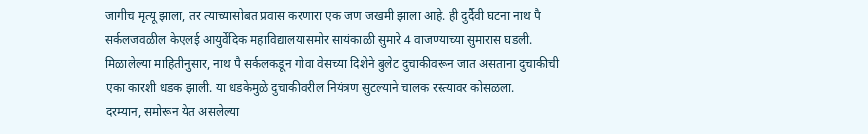जागीच मृत्यू झाला, तर त्याच्यासोबत प्रवास करणारा एक जण जखमी झाला आहे. ही दुर्दैवी घटना नाथ पै सर्कलजवळील केएलई आयुर्वेदिक महाविद्यालयासमोर सायंकाळी सुमारे 4 वाजण्याच्या सुमारास घडली.
मिळालेल्या माहितीनुसार, नाथ पै सर्कलकडून गोवा वेसच्या दिशेने बुलेट दुचाकीवरून जात असताना दुचाकीची एका कारशी धडक झाली. या धडकेमुळे दुचाकीवरील नियंत्रण सुटल्याने चालक रस्त्यावर कोसळला.
दरम्यान, समोरून येत असलेल्या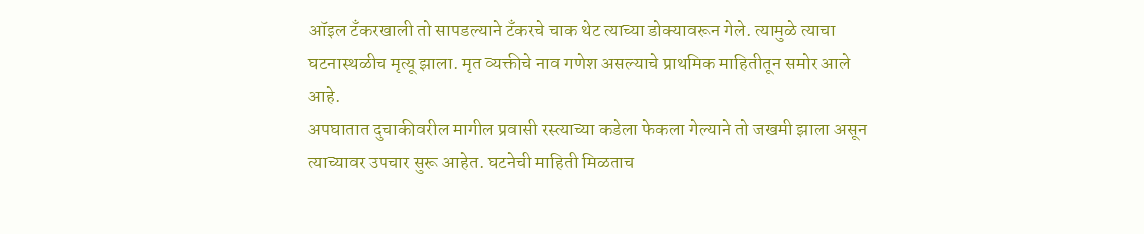ऑइल टँकरखाली तो सापडल्याने टँकरचे चाक थेट त्याच्या डोक्यावरून गेले. त्यामुळे त्याचा घटनास्थळीच मृत्यू झाला. मृत व्यक्तीचे नाव गणेश असल्याचे प्राथमिक माहितीतून समोर आले आहे.
अपघातात दुचाकीवरील मागील प्रवासी रस्त्याच्या कडेला फेकला गेल्याने तो जखमी झाला असून त्याच्यावर उपचार सुरू आहेत. घटनेची माहिती मिळताच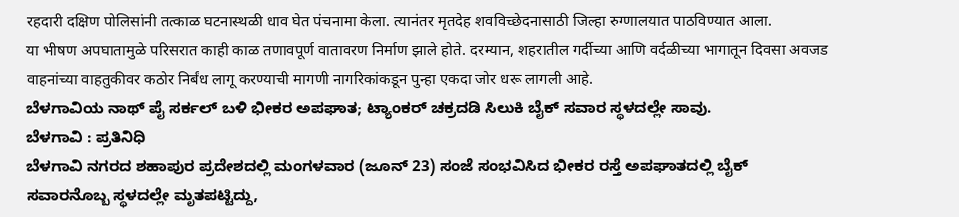रहदारी दक्षिण पोलिसांनी तत्काळ घटनास्थळी धाव घेत पंचनामा केला. त्यानंतर मृतदेह शवविच्छेदनासाठी जिल्हा रुग्णालयात पाठविण्यात आला.
या भीषण अपघातामुळे परिसरात काही काळ तणावपूर्ण वातावरण निर्माण झाले होते. दरम्यान, शहरातील गर्दीच्या आणि वर्दळीच्या भागातून दिवसा अवजड वाहनांच्या वाहतुकीवर कठोर निर्बंध लागू करण्याची मागणी नागरिकांकडून पुन्हा एकदा जोर धरू लागली आहे.
ಬೆಳಗಾವಿಯ ನಾಥ್ ಪೈ ಸರ್ಕಲ್ ಬಳಿ ಭೀಕರ ಅಪಘಾತ; ಟ್ಯಾಂಕರ್ ಚಕ್ರದಡಿ ಸಿಲುಕಿ ಬೈಕ್ ಸವಾರ ಸ್ಥಳದಲ್ಲೇ ಸಾವು.
ಬೆಳಗಾವಿ : ಪ್ರತಿನಿಧಿ
ಬೆಳಗಾವಿ ನಗರದ ಶಹಾಪುರ ಪ್ರದೇಶದಲ್ಲಿ ಮಂಗಳವಾರ (ಜೂನ್ 23) ಸಂಜೆ ಸಂಭವಿಸಿದ ಭೀಕರ ರಸ್ತೆ ಅಪಘಾತದಲ್ಲಿ ಬೈಕ್ ಸವಾರನೊಬ್ಬ ಸ್ಥಳದಲ್ಲೇ ಮೃತಪಟ್ಟಿದ್ದು,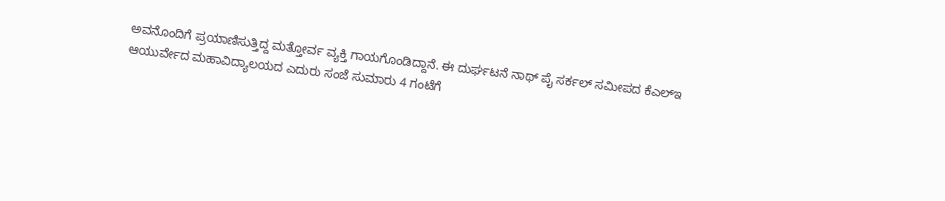ಅವನೊಂದಿಗೆ ಪ್ರಯಾಣಿಸುತ್ತಿದ್ದ ಮತ್ತೋರ್ವ ವ್ಯಕ್ತಿ ಗಾಯಗೊಂಡಿದ್ದಾನೆ. ಈ ದುರ್ಘಟನೆ ನಾಥ್ ಪೈ ಸರ್ಕಲ್ ಸಮೀಪದ ಕೆಎಲ್ಇ ಆಯುರ್ವೇದ ಮಹಾವಿದ್ಯಾಲಯದ ಎದುರು ಸಂಜೆ ಸುಮಾರು 4 ಗಂಟೆಗೆ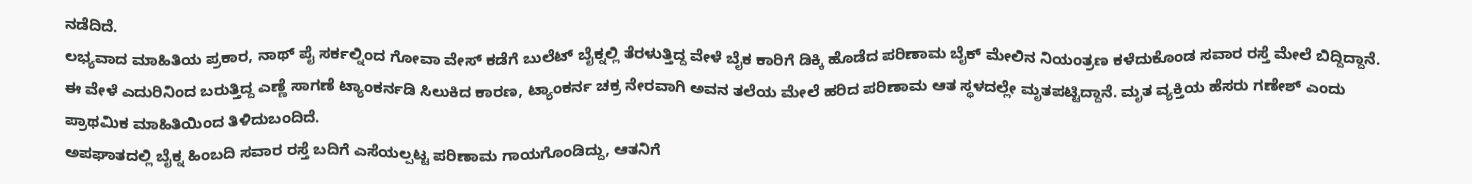ನಡೆದಿದೆ.
ಲಭ್ಯವಾದ ಮಾಹಿತಿಯ ಪ್ರಕಾರ, ನಾಥ್ ಪೈ ಸರ್ಕಲ್ನಿಂದ ಗೋವಾ ವೇಸ್ ಕಡೆಗೆ ಬುಲೆಟ್ ಬೈಕ್ನಲ್ಲಿ ತೆರಳುತ್ತಿದ್ದ ವೇಳೆ ಬೈಕ ಕಾರಿಗೆ ಡಿಕ್ಕಿ ಹೊಡೆದ ಪರಿಣಾಮ ಬೈಕ್ ಮೇಲಿನ ನಿಯಂತ್ರಣ ಕಳೆದುಕೊಂಡ ಸವಾರ ರಸ್ತೆ ಮೇಲೆ ಬಿದ್ದಿದ್ದಾನೆ.
ಈ ವೇಳೆ ಎದುರಿನಿಂದ ಬರುತ್ತಿದ್ದ ಎಣ್ಣೆ ಸಾಗಣೆ ಟ್ಯಾಂಕರ್ನಡಿ ಸಿಲುಕಿದ ಕಾರಣ, ಟ್ಯಾಂಕರ್ನ ಚಕ್ರ ನೇರವಾಗಿ ಅವನ ತಲೆಯ ಮೇಲೆ ಹರಿದ ಪರಿಣಾಮ ಆತ ಸ್ಥಳದಲ್ಲೇ ಮೃತಪಟ್ಟಿದ್ದಾನೆ. ಮೃತ ವ್ಯಕ್ತಿಯ ಹೆಸರು ಗಣೇಶ್ ಎಂದು ಪ್ರಾಥಮಿಕ ಮಾಹಿತಿಯಿಂದ ತಿಳಿದುಬಂದಿದೆ.
ಅಪಘಾತದಲ್ಲಿ ಬೈಕ್ನ ಹಿಂಬದಿ ಸವಾರ ರಸ್ತೆ ಬದಿಗೆ ಎಸೆಯಲ್ಪಟ್ಟ ಪರಿಣಾಮ ಗಾಯಗೊಂಡಿದ್ದು, ಆತನಿಗೆ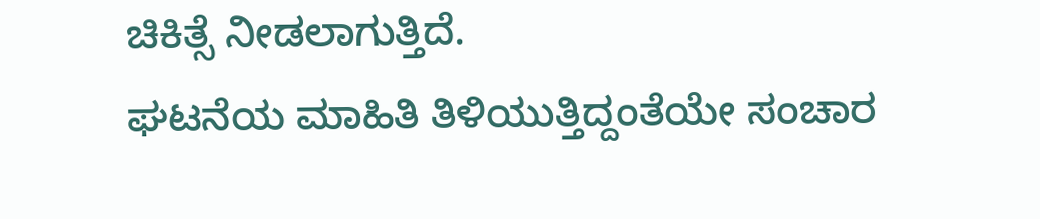ಚಿಕಿತ್ಸೆ ನೀಡಲಾಗುತ್ತಿದೆ.
ಘಟನೆಯ ಮಾಹಿತಿ ತಿಳಿಯುತ್ತಿದ್ದಂತೆಯೇ ಸಂಚಾರ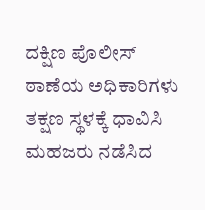ದಕ್ಷಿಣ ಪೊಲೀಸ್ ಠಾಣೆಯ ಅಧಿಕಾರಿಗಳು ತಕ್ಷಣ ಸ್ಥಳಕ್ಕೆ ಧಾವಿಸಿ ಮಹಜರು ನಡೆಸಿದ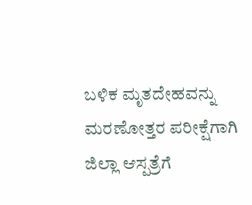ಬಳಿಕ ಮೃತದೇಹವನ್ನು ಮರಣೋತ್ತರ ಪರೀಕ್ಷೆಗಾಗಿ ಜಿಲ್ಲಾ ಆಸ್ಪತ್ರೆಗೆ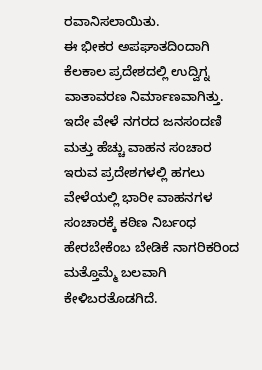ರವಾನಿಸಲಾಯಿತು.
ಈ ಭೀಕರ ಅಪಘಾತದಿಂದಾಗಿ ಕೆಲಕಾಲ ಪ್ರದೇಶದಲ್ಲಿ ಉದ್ವಿಗ್ನ ವಾತಾವರಣ ನಿರ್ಮಾಣವಾಗಿತ್ತು. ಇದೇ ವೇಳೆ ನಗರದ ಜನಸಂದಣಿ ಮತ್ತು ಹೆಚ್ಚು ವಾಹನ ಸಂಚಾರ ಇರುವ ಪ್ರದೇಶಗಳಲ್ಲಿ ಹಗಲು ವೇಳೆಯಲ್ಲಿ ಭಾರೀ ವಾಹನಗಳ ಸಂಚಾರಕ್ಕೆ ಕಠಿಣ ನಿರ್ಬಂಧ ಹೇರಬೇಕೆಂಬ ಬೇಡಿಕೆ ನಾಗರಿಕರಿಂದ ಮತ್ತೊಮ್ಮೆ ಬಲವಾಗಿ ಕೇಳಿಬರತೊಡಗಿದೆ.